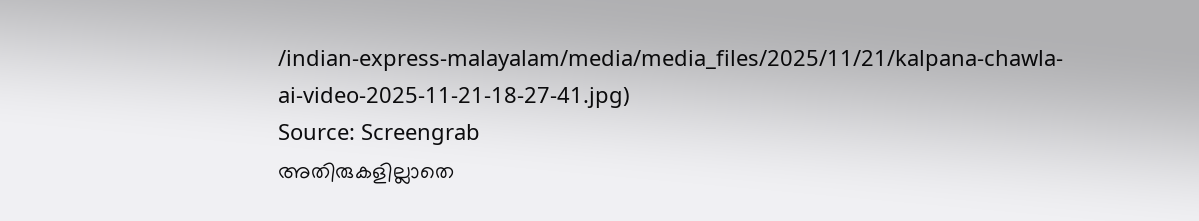/indian-express-malayalam/media/media_files/2025/11/21/kalpana-chawla-ai-video-2025-11-21-18-27-41.jpg)
Source: Screengrab
അതിരുകളില്ലാതെ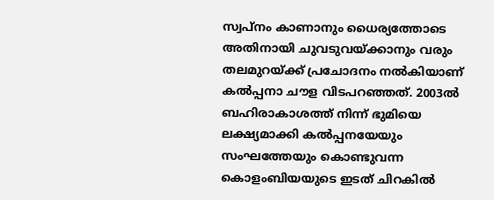സ്വപ്നം കാണാനും ധൈര്യത്തോടെ അതിനായി ചുവടുവയ്ക്കാനും വരും തലമുറയ്ക്ക് പ്രചോദനം നൽകിയാണ് കൽപ്പനാ ചൗള വിടപറഞ്ഞത്. 2003ൽ ബഹിരാകാശത്ത് നിന്ന് ഭുമിയെ ലക്ഷ്യമാക്കി കൽപ്പനയേയും സംഘത്തേയും കൊണ്ടുവന്ന കൊളംബിയയുടെ ഇടത് ചിറകിൽ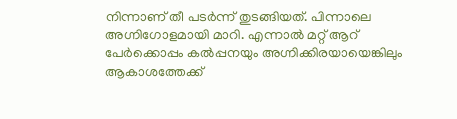നിന്നാണ് തീ പടർന്ന് തുടങ്ങിയത്. പിന്നാലെ അഗ്നിഗോളമായി മാറി. എന്നാൽ മറ്റ് ആറ് പേർക്കൊപ്പം കൽപ്പനയും അഗ്നിക്കിരയായെങ്കിലും ആകാശത്തേക്ക്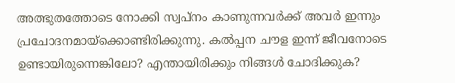അത്ഭുതത്തോടെ നോക്കി സ്വപ്നം കാണുന്നവർക്ക് അവർ ഇന്നും പ്രചോദനമായ്ക്കൊണ്ടിരിക്കുന്നു. കൽപ്പന ചൗള ഇന്ന് ജീവനോടെ ഉണ്ടായിരുന്നെങ്കിലോ? എന്തായിരിക്കും നിങ്ങൾ ചോദിക്കുക?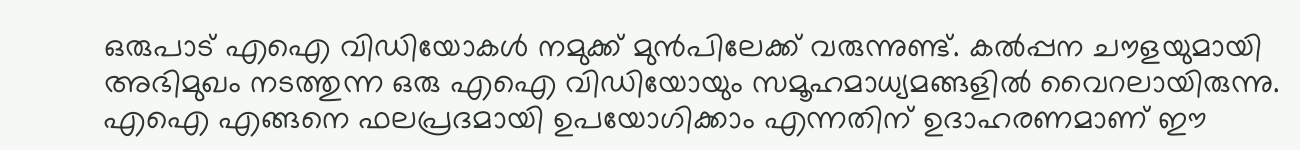ഒരുപാട് എഐ വിഡിയോകൾ നമുക്ക് മുൻപിലേക്ക് വരുന്നുണ്ട്. കൽപ്പന ചൗളയുമായി അഭിമുഖം നടത്തുന്ന ഒരു എഐ വിഡിയോയും സമൂഹമാധ്യമങ്ങളിൽ വൈറലായിരുന്നു. എഐ എങ്ങനെ ഫലപ്രദമായി ഉപയോഗിക്കാം എന്നതിന് ഉദാഹരണമാണ് ഈ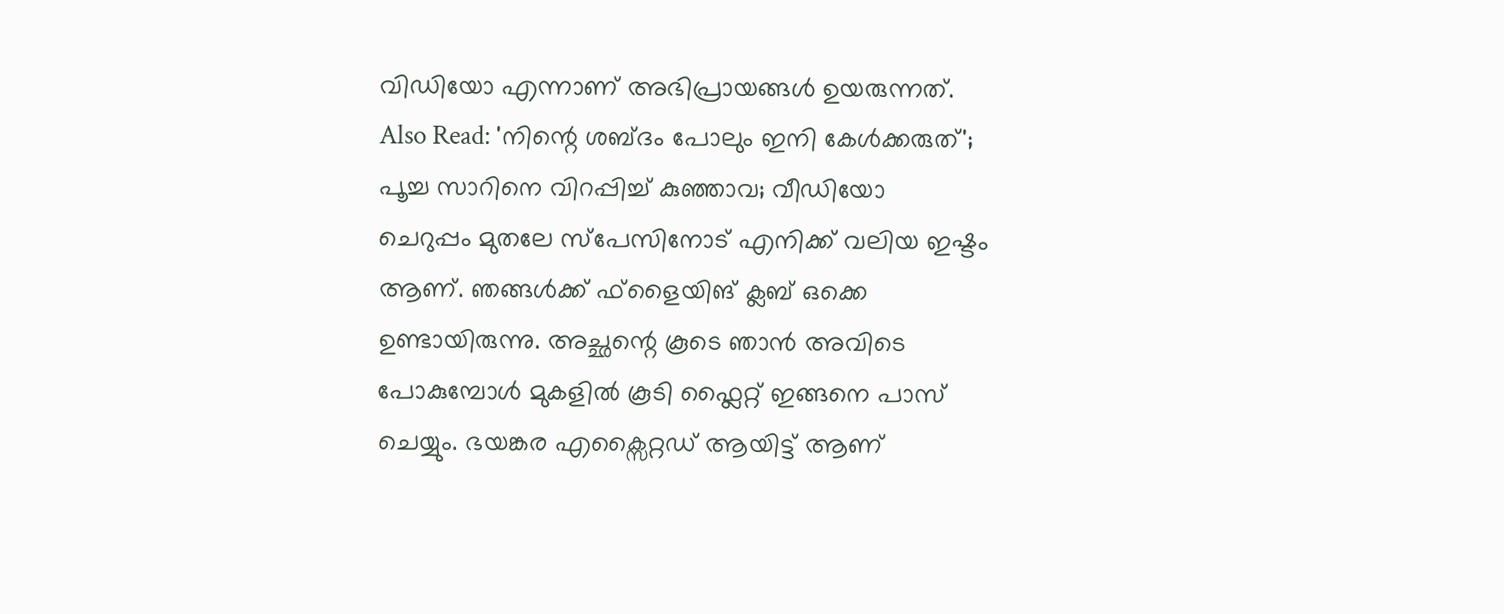വിഡിയോ എന്നാണ് അഭിപ്രായങ്ങൾ ഉയരുന്നത്.
Also Read: 'നിന്റെ ശബ്ദം പോലും ഇനി കേൾക്കരുത്'; പൂച്ച സാറിനെ വിറപ്പിച്ച് കുഞ്ഞാവ; വീഡിയോ
ചെറുപ്പം മുതലേ സ്പേസിനോട് എനിക്ക് വലിയ ഇഷ്ടം ആണ്. ഞങ്ങൾക്ക് ഫ്ളൈയിങ് ക്ലബ് ഒക്കെ ഉണ്ടായിരുന്നു. അച്ഛന്റെ കൂടെ ഞാൻ അവിടെ പോകുമ്പോൾ മുകളിൽ കൂടി ഫ്ലൈറ്റ് ഇങ്ങനെ പാസ് ചെയ്യും. ഭയങ്കര എക്സൈറ്റഡ് ആയിട്ട് ആണ്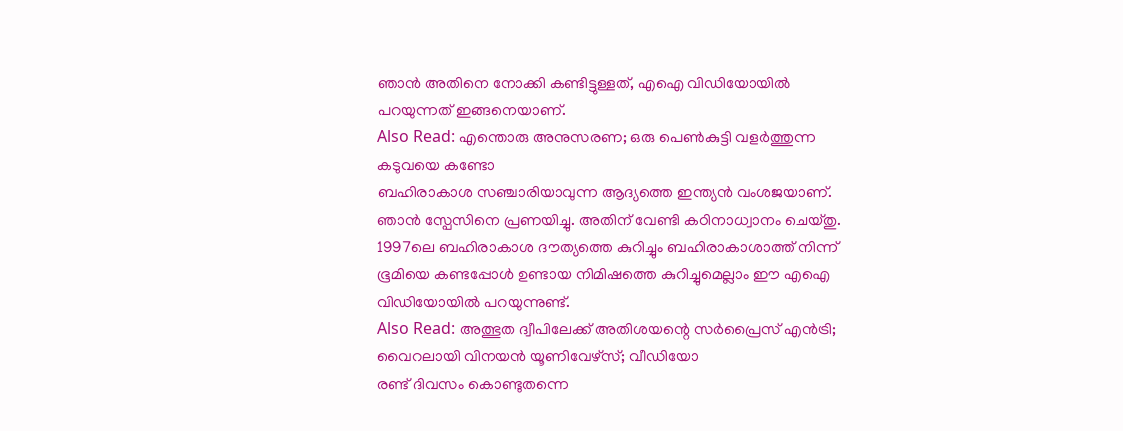ഞാൻ അതിനെ നോക്കി കണ്ടിട്ടുള്ളത്, എഐ വിഡിയോയിൽ പറയുന്നത് ഇങ്ങനെയാണ്.
Also Read: എന്തൊരു അനുസരണ; ഒരു പെൺകുട്ടി വളർത്തുന്ന കടുവയെ കണ്ടോ
ബഹിരാകാശ സഞ്ചാരിയാവുന്ന ആദ്യത്തെ ഇന്ത്യൻ വംശജയാണ്. ഞാൻ സ്പേസിനെ പ്രണയിച്ചു. അതിന് വേണ്ടി കഠിനാധ്വാനം ചെയ്തു. 1997ലെ ബഹിരാകാശ ദൗത്യത്തെ കുറിച്ചും ബഹിരാകാശാത്ത് നിന്ന് ഭൂമിയെ കണ്ടപ്പോൾ ഉണ്ടായ നിമിഷത്തെ കുറിച്ചുമെല്ലാം ഈ എഐ വിഡിയോയിൽ പറയുന്നുണ്ട്.
Also Read: അത്ഭുത ദ്വീപിലേക്ക് അതിശയന്റെ സർപ്രൈസ് എൻട്രി; വൈറലായി വിനയൻ യൂണിവേഴ്സ്; വീഡിയോ
രണ്ട് ദിവസം കൊണ്ടുതന്നെ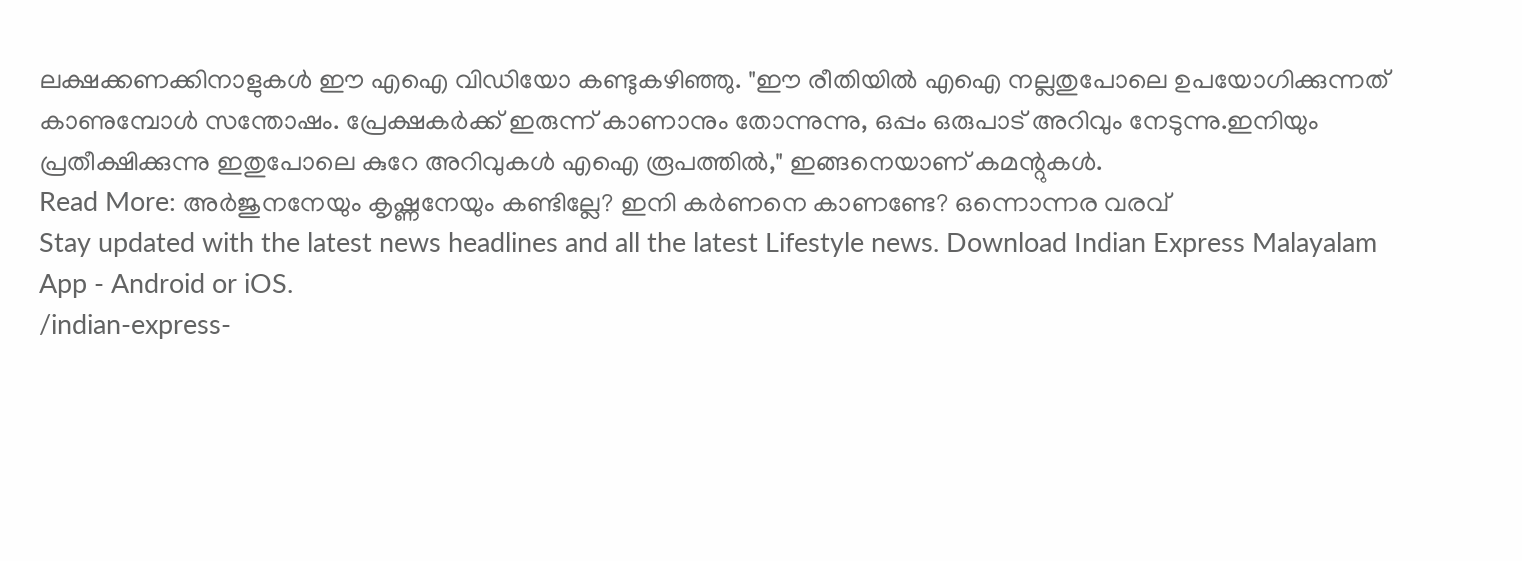ലക്ഷക്കണക്കിനാളുകൾ ഈ എഐ വിഡിയോ കണ്ടുകഴിഞ്ഞു. "ഈ രീതിയിൽ എഐ നല്ലതുപോലെ ഉപയോഗിക്കുന്നത് കാണുമ്പോൾ സന്തോഷം. പ്രേക്ഷകർക്ക് ഇരുന്ന് കാണാനും തോന്നുന്നു, ഒപ്പം ഒരുപാട് അറിവും നേടുന്നു.ഇനിയും പ്രതീക്ഷിക്കുന്നു ഇതുപോലെ കുറേ അറിവുകൾ എഐ രൂപത്തിൽ," ഇങ്ങനെയാണ് കമന്റുകൾ.
Read More: അർജുനനേയും കൃഷ്ണനേയും കണ്ടില്ലേ? ഇനി കർണനെ കാണണ്ടേ? ഒന്നൊന്നര വരവ്
Stay updated with the latest news headlines and all the latest Lifestyle news. Download Indian Express Malayalam App - Android or iOS.
/indian-express-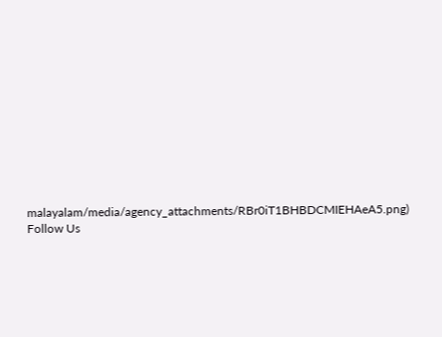malayalam/media/agency_attachments/RBr0iT1BHBDCMIEHAeA5.png)
Follow Us